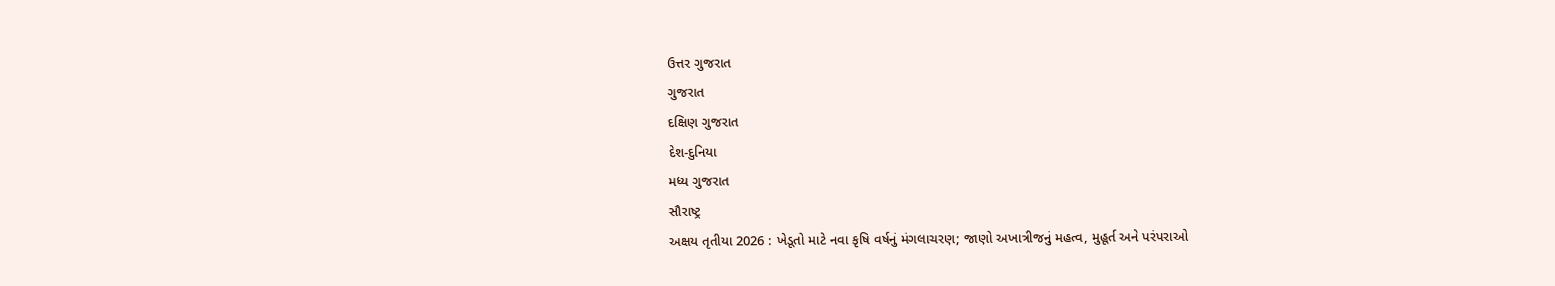ઉત્તર ગુજરાત
ગુજરાત
દક્ષિણ ગુજરાત
દેશ-દુનિયા
મધ્ય ગુજરાત
સૌરાષ્ટ્ર
અક્ષય તૃતીયા 2026 : ખેડૂતો માટે નવા કૃષિ વર્ષનું મંગલાચરણ; જાણો અખાત્રીજનું મહત્વ, મુહૂર્ત અને પરંપરાઓ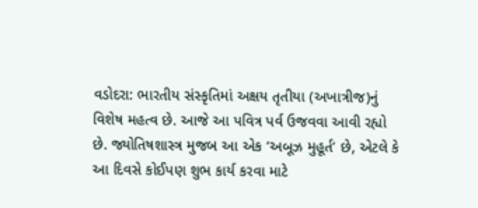વડોદરા: ભારતીય સંસ્કૃતિમાં અક્ષય તૃતીયા (અખાત્રીજ)નું વિશેષ મહત્વ છે. આજે આ પવિત્ર પર્વ ઉજવવા આવી રહ્યો છે. જ્યોતિષશાસ્ત્ર મુજબ આ એક ‘અબૂઝ મુહૂર્ત’ છે, એટલે કે આ દિવસે કોઈપણ શુભ કાર્ય કરવા માટે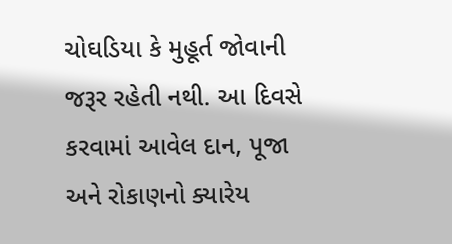ચોઘડિયા કે મુહૂર્ત જોવાની જરૂર રહેતી નથી. આ દિવસે કરવામાં આવેલ દાન, પૂજા અને રોકાણનો ક્યારેય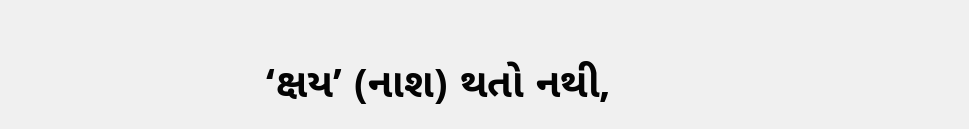‘ક્ષય’ (નાશ) થતો નથી,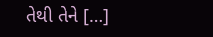તેથી તેને […]